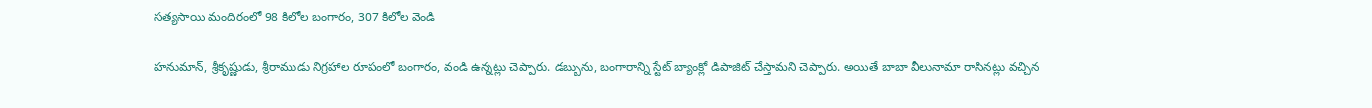సత్యసాయి మందిరంలో 98 కిలోల బంగారం, 307 కిలోల వెండి

హనుమాన్, శ్రీకృష్ణుడు, శ్రీరాముడు నిగ్రహాల రూపంలో బంగారం, వండి ఉన్నట్లు చెప్పారు. డబ్బును, బంగారాన్ని స్టేట్ బ్యాంక్లో డిపాజిట్ చేస్తామని చెప్పారు. అయితే బాబా వీలునామా రాసినట్లు వచ్చిన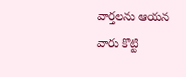వార్తలను ఆయన వారు కొట్టి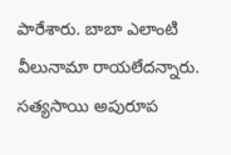పారేశారు. బాబా ఎలాంటి వీలునామా రాయలేదన్నారు. సత్యసాయి అపురూప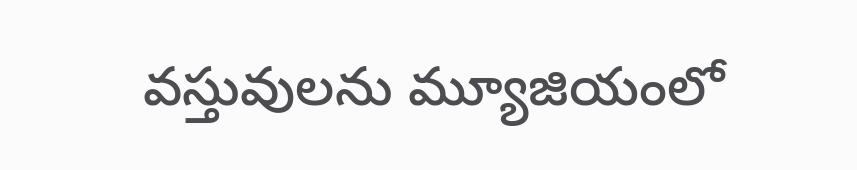వస్తువులను మ్యూజియంలో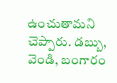ఉంచుతామని చెప్పారు. డబ్బు, వెండి, బంగారం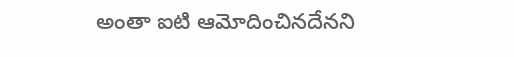అంతా ఐటి ఆమోదించినదేనని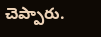చెప్పారు.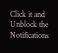Click it and Unblock the Notifications